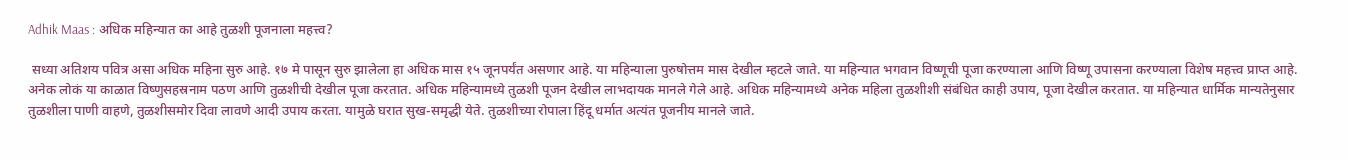Adhik Maas : अधिक महिन्यात का आहे तुळशी पूजनाला महत्त्व?

 सध्या अतिशय पवित्र असा अधिक महिना सुरु आहे. १७ मे पासून सुरु झालेला हा अधिक मास १५ जूनपर्यंत असणार आहे. या महिन्याला पुरुषोत्तम मास देखील म्हटले जाते. या महिन्यात भगवान विष्णूची पूजा करण्याला आणि विष्णू उपासना करण्याला विशेष महत्त्व प्राप्त आहे. अनेक लोकं या काळात विष्णुसहस्रनाम पठण आणि तुळशीची देखील पूजा करतात. अधिक महिन्यामध्ये तुळशी पूजन देखील लाभदायक मानले गेले आहे. अधिक महिन्यामध्ये अनेक महिला तुळशीशी संबंधित काही उपाय, पूजा देखील करतात. या महिन्यात धार्मिक मान्यतेनुसार तुळशीला पाणी वाहणे, तुळशीसमोर दिवा लावणे आदी उपाय करता. यामुळे घरात सुख-समृद्धी येते. तुळशीच्या रोपाला हिंदू धर्मात अत्यंत पूजनीय मानले जाते.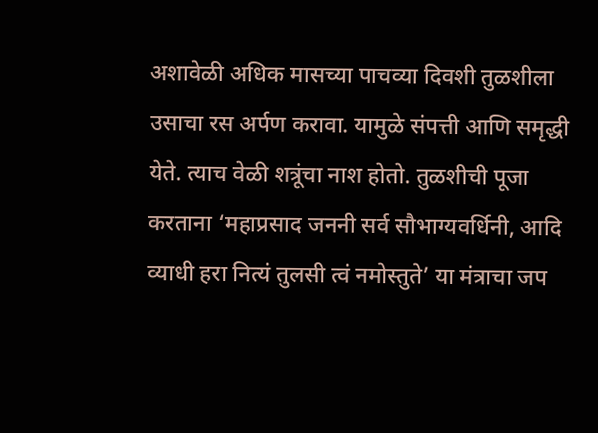अशावेळी अधिक मासच्या पाचव्या दिवशी तुळशीला उसाचा रस अर्पण करावा. यामुळे संपत्ती आणि समृद्धी येते. त्याच वेळी शत्रूंचा नाश होतो. तुळशीची पूजा करताना ‘महाप्रसाद जननी सर्व सौभाग्यवर्धिनी, आदि व्याधी हरा नित्यं तुलसी त्वं नमोस्तुते’ या मंत्राचा जप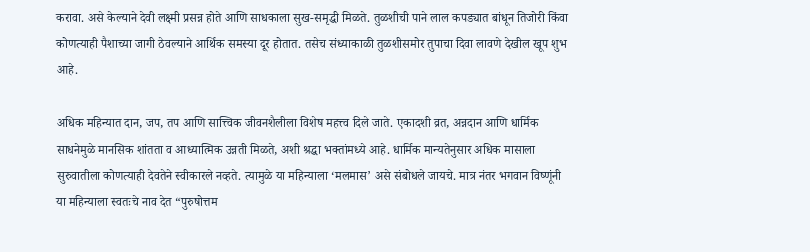करावा. असे केल्याने देवी लक्ष्मी प्रसन्न होते आणि साधकाला सुख-समृद्धी मिळते. तुळशीची पाने लाल कपड्यात बांधून तिजोरी किंवा कोणत्याही पैशाच्या जागी ठेवल्याने आर्थिक समस्या दूर होतात. तसेच संध्याकाळी तुळशीसमोर तुपाचा दिवा लावणे देखील खूप शुभ आहे.

अधिक महिन्यात दान, जप, तप आणि सात्त्विक जीवनशैलीला विशेष महत्त्व दिले जाते. एकादशी व्रत, अन्नदान आणि धार्मिक साधनेमुळे मानसिक शांतता व आध्यात्मिक उन्नती मिळते, अशी श्रद्धा भक्तांमध्ये आहे. धार्मिक मान्यतेनुसार अधिक मासाला सुरुवातीला कोणत्याही देवतेने स्वीकारले नव्हते. त्यामुळे या महिन्याला ‘मलमास’ असे संबोधले जायचे. मात्र नंतर भगवान विष्णूंनी या महिन्याला स्वतःचे नाव देत “पुरुषोत्तम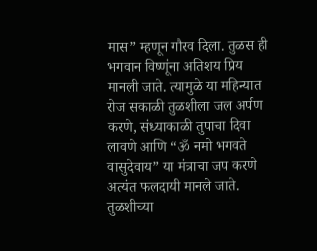मास” म्हणून गौरव दिला. तुळस ही भगवान विष्णूंना अतिशय प्रिय मानली जाते. त्यामुळे या महिन्यात रोज सकाळी तुळशीला जल अर्पण करणे, संध्याकाळी तुपाचा दिवा लावणे आणि “ॐ नमो भगवते वासुदेवाय” या मंत्राचा जप करणे अत्यंत फलदायी मानले जाते. तुळशीच्या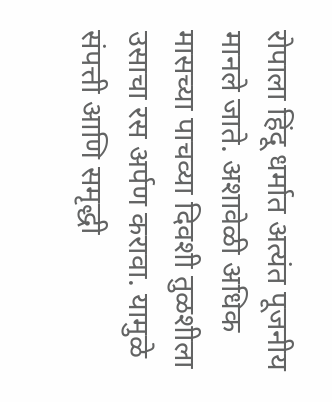रोपाला हिंदू धर्मात अत्यंत पूजनीय मानले जाते. अशावेळी अधिक मासच्या पाचव्या दिवशी तुळशीला उसाचा रस अर्पण करावा. यामुळे संपत्ती आणि समृद्धी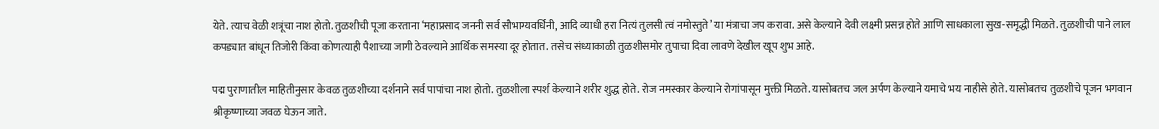येते. त्याच वेळी शत्रूंचा नाश होतो. तुळशीची पूजा करताना ‘महाप्रसाद जननी सर्व सौभाग्यवर्धिनी, आदि व्याधी हरा नित्यं तुलसी त्वं नमोस्तुते’ या मंत्राचा जप करावा. असे केल्याने देवी लक्ष्मी प्रसन्न होते आणि साधकाला सुख-समृद्धी मिळते. तुळशीची पाने लाल कपड्यात बांधून तिजोरी किंवा कोणत्याही पैशाच्या जागी ठेवल्याने आर्थिक समस्या दूर होतात. तसेच संध्याकाळी तुळशीसमोर तुपाचा दिवा लावणे देखील खूप शुभ आहे.

पद्म पुराणातील माहितीनुसार केवळ तुळशीच्या दर्शनाने सर्व पापांचा नाश होतो. तुळशीला स्पर्श केल्याने शरीर शुद्ध होते. रोज नमस्कार केल्याने रोगांपासून मुक्ती मिळते. यासोबतच जल अर्पण केल्याने यमाचे भय नाहीसे होते. यासोबतच तुळशीचे पूजन भगवान श्रीकृष्णाच्या जवळ घेऊन जाते.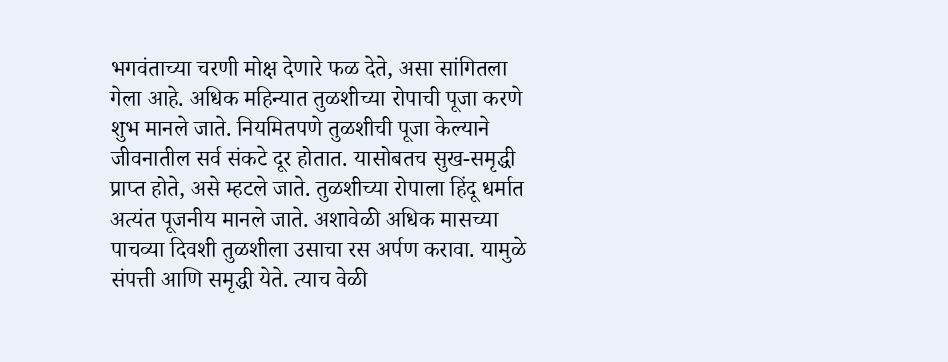भगवंताच्या चरणी मोक्ष देणारे फळ देते, असा सांगितला गेला आहे. अधिक महिन्यात तुळशीच्या रोपाची पूजा करणे शुभ मानले जाते. नियमितपणे तुळशीची पूजा केल्याने जीवनातील सर्व संकटे दूर होतात. यासोबतच सुख-समृद्धी प्राप्त होते, असे म्हटले जाते. तुळशीच्या रोपाला हिंदू धर्मात अत्यंत पूजनीय मानले जाते. अशावेळी अधिक मासच्या पाचव्या दिवशी तुळशीला उसाचा रस अर्पण करावा. यामुळे संपत्ती आणि समृद्धी येते. त्याच वेळी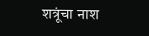शत्रूंचा नाश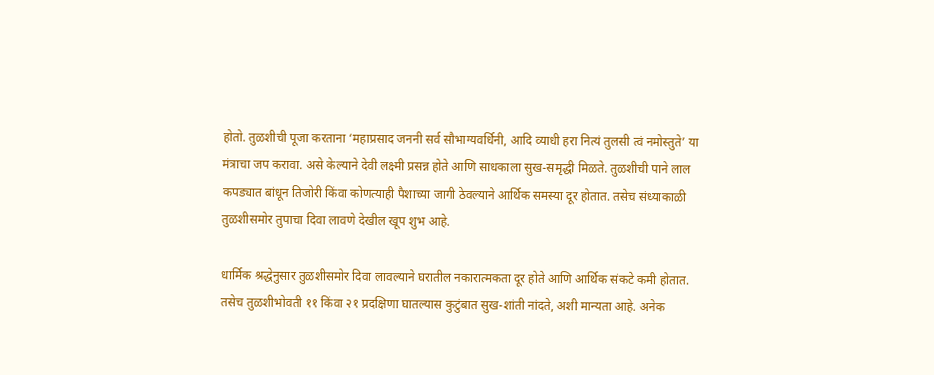होतो. तुळशीची पूजा करताना ‘महाप्रसाद जननी सर्व सौभाग्यवर्धिनी, आदि व्याधी हरा नित्यं तुलसी त्वं नमोस्तुते’ या मंत्राचा जप करावा. असे केल्याने देवी लक्ष्मी प्रसन्न होते आणि साधकाला सुख-समृद्धी मिळते. तुळशीची पाने लाल कपड्यात बांधून तिजोरी किंवा कोणत्याही पैशाच्या जागी ठेवल्याने आर्थिक समस्या दूर होतात. तसेच संध्याकाळी तुळशीसमोर तुपाचा दिवा लावणे देखील खूप शुभ आहे.

धार्मिक श्रद्धेनुसार तुळशीसमोर दिवा लावल्याने घरातील नकारात्मकता दूर होते आणि आर्थिक संकटे कमी होतात. तसेच तुळशीभोवती ११ किंवा २१ प्रदक्षिणा घातल्यास कुटुंबात सुख-शांती नांदते, अशी मान्यता आहे. अनेक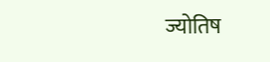ज्योतिष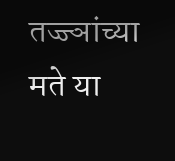तज्ज्ञांच्या मते या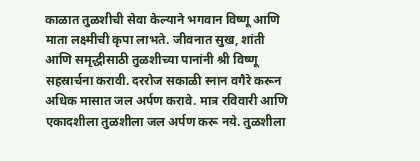काळात तुळशीची सेवा केल्याने भगवान विष्णू आणि माता लक्ष्मीची कृपा लाभते. जीवनात सुख, शांती आणि समृद्धीसाठी तुळशीच्या पानांनी श्री विष्णू सहस्रार्चना करावी. दररोज सकाळी स्नान वगैरे करून अधिक मासात जल अर्पण करावे. मात्र रविवारी आणि एकादशीला तुळशीला जल अर्पण करू नये. तुळशीला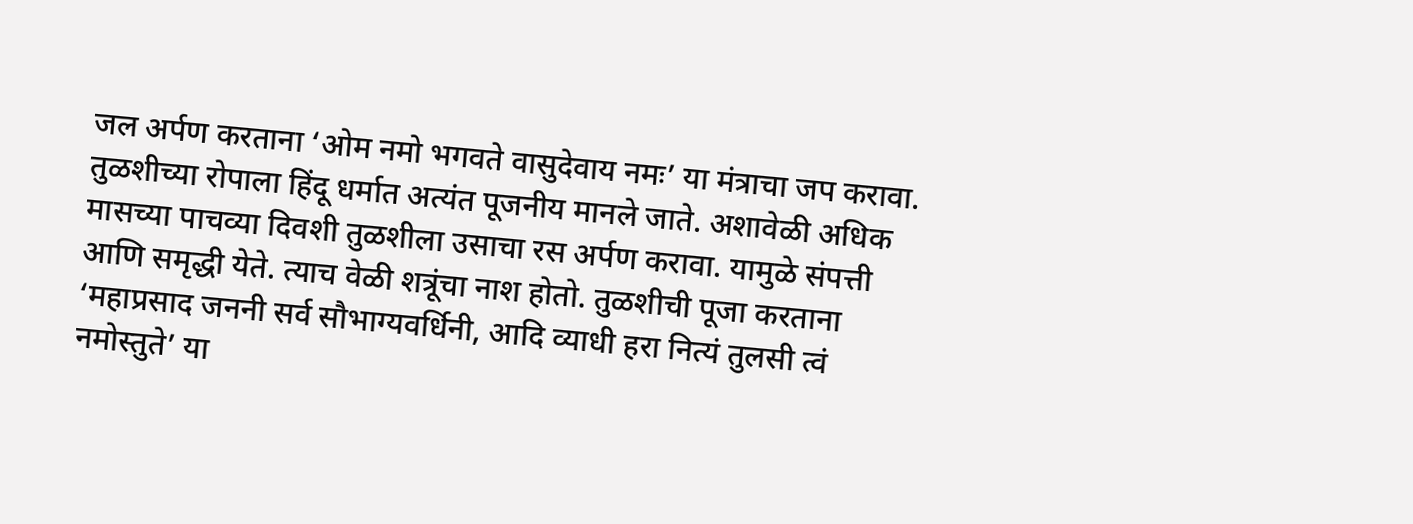जल अर्पण करताना ‘ओम नमो भगवते वासुदेवाय नमः’ या मंत्राचा जप करावा. तुळशीच्या रोपाला हिंदू धर्मात अत्यंत पूजनीय मानले जाते. अशावेळी अधिक मासच्या पाचव्या दिवशी तुळशीला उसाचा रस अर्पण करावा. यामुळे संपत्ती आणि समृद्धी येते. त्याच वेळी शत्रूंचा नाश होतो. तुळशीची पूजा करताना ‘महाप्रसाद जननी सर्व सौभाग्यवर्धिनी, आदि व्याधी हरा नित्यं तुलसी त्वं नमोस्तुते’ या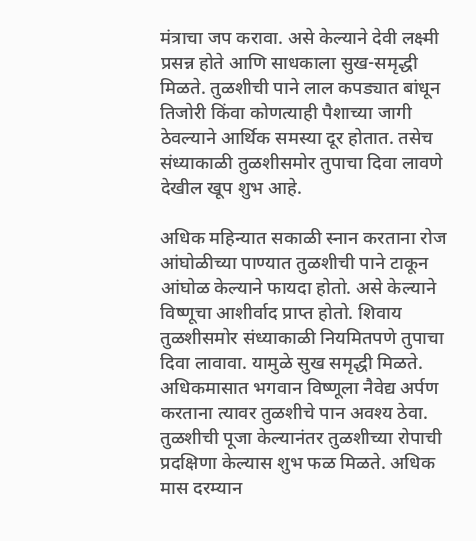मंत्राचा जप करावा. असे केल्याने देवी लक्ष्मी प्रसन्न होते आणि साधकाला सुख-समृद्धी मिळते. तुळशीची पाने लाल कपड्यात बांधून तिजोरी किंवा कोणत्याही पैशाच्या जागी ठेवल्याने आर्थिक समस्या दूर होतात. तसेच संध्याकाळी तुळशीसमोर तुपाचा दिवा लावणे देखील खूप शुभ आहे.

अधिक महिन्यात सकाळी स्नान करताना रोज आंघोळीच्या पाण्यात तुळशीची पाने टाकून आंघोळ केल्याने फायदा होतो. असे केल्याने विष्णूचा आशीर्वाद प्राप्त होतो. शिवाय तुळशीसमोर संध्याकाळी नियमितपणे तुपाचा दिवा लावावा. यामुळे सुख समृद्धी मिळते. अधिकमासात भगवान विष्णूला नैवेद्य अर्पण करताना त्यावर तुळशीचे पान अवश्य ठेवा. तुळशीची पूजा केल्यानंतर तुळशीच्या रोपाची प्रदक्षिणा केल्यास शुभ फळ मिळते. अधिक मास दरम्यान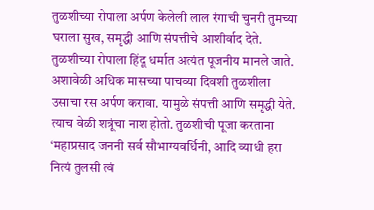तुळशीच्या रोपाला अर्पण केलेली लाल रंगाची चुनरी तुमच्या घराला सुख, समृद्धी आणि संपत्तीचे आशीर्वाद देते. तुळशीच्या रोपाला हिंदू धर्मात अत्यंत पूजनीय मानले जाते. अशावेळी अधिक मासच्या पाचव्या दिवशी तुळशीला उसाचा रस अर्पण करावा. यामुळे संपत्ती आणि समृद्धी येते. त्याच वेळी शत्रूंचा नाश होतो. तुळशीची पूजा करताना ‘महाप्रसाद जननी सर्व सौभाग्यवर्धिनी, आदि व्याधी हरा नित्यं तुलसी त्वं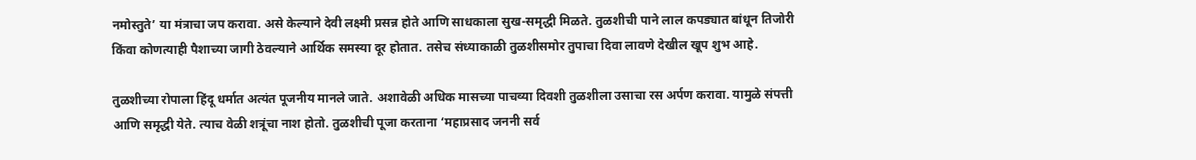नमोस्तुते’ या मंत्राचा जप करावा. असे केल्याने देवी लक्ष्मी प्रसन्न होते आणि साधकाला सुख-समृद्धी मिळते. तुळशीची पाने लाल कपड्यात बांधून तिजोरी किंवा कोणत्याही पैशाच्या जागी ठेवल्याने आर्थिक समस्या दूर होतात. तसेच संध्याकाळी तुळशीसमोर तुपाचा दिवा लावणे देखील खूप शुभ आहे.

तुळशीच्या रोपाला हिंदू धर्मात अत्यंत पूजनीय मानले जाते. अशावेळी अधिक मासच्या पाचव्या दिवशी तुळशीला उसाचा रस अर्पण करावा. यामुळे संपत्ती आणि समृद्धी येते. त्याच वेळी शत्रूंचा नाश होतो. तुळशीची पूजा करताना ‘महाप्रसाद जननी सर्व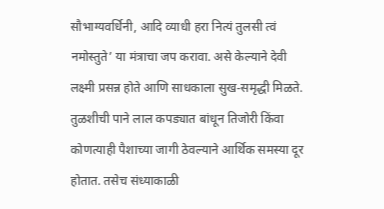सौभाग्यवर्धिनी, आदि व्याधी हरा नित्यं तुलसी त्वं नमोस्तुते’ या मंत्राचा जप करावा. असे केल्याने देवी लक्ष्मी प्रसन्न होते आणि साधकाला सुख-समृद्धी मिळते. तुळशीची पाने लाल कपड्यात बांधून तिजोरी किंवा कोणत्याही पैशाच्या जागी ठेवल्याने आर्थिक समस्या दूर होतात. तसेच संध्याकाळी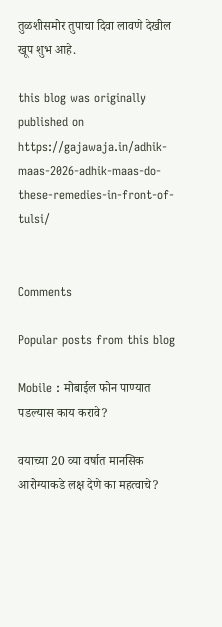तुळशीसमोर तुपाचा दिवा लावणे देखील खूप शुभ आहे.

this blog was originally published on https://gajawaja.in/adhik-maas-2026-adhik-maas-do-these-remedies-in-front-of-tulsi/


Comments

Popular posts from this blog

Mobile : मोबाईल फोन पाण्यात पडल्यास काय करावे?

वयाच्या 20 व्या वर्षात मानसिक आरोग्याकडे लक्ष देणे का महत्वाचे?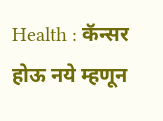Health : कॅन्सर होऊ नये म्हणून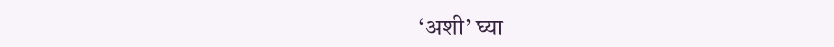‘अशी’ घ्या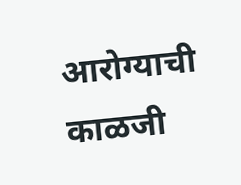आरोग्याची काळजी